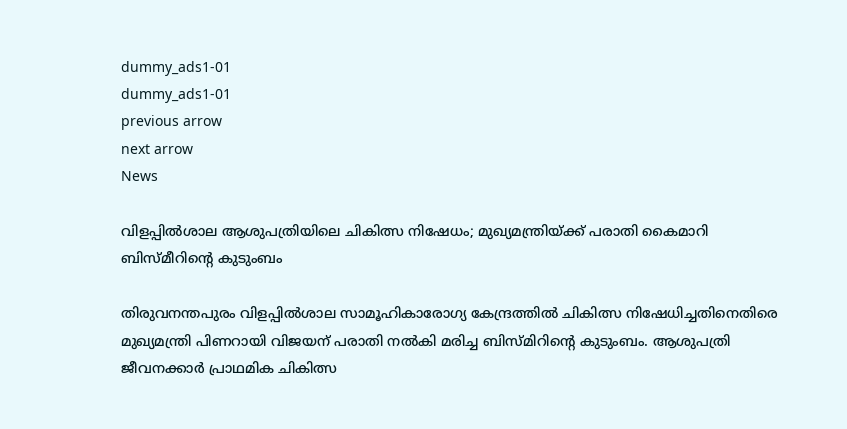dummy_ads1-01
dummy_ads1-01
previous arrow
next arrow
News

വിളപ്പിൽശാല ആശുപത്രിയിലെ ചികിത്സ നിഷേധം; മുഖ്യമന്ത്രിയ്ക്ക് പരാതി കൈമാറി ബിസ്‌മീറിന്റെ കുടുംബം

തിരുവനന്തപുരം വിളപ്പിൽശാല സാമൂഹികാരോഗ്യ കേന്ദ്രത്തിൽ ചികിത്സ നിഷേധിച്ചതിനെതിരെ മുഖ്യമന്ത്രി പിണറായി വിജയന് പരാതി നൽകി മരിച്ച ബിസ്മിറിന്റെ കുടുംബം. ആശുപത്രി ജീവനക്കാർ പ്രാഥമിക ചികിത്സ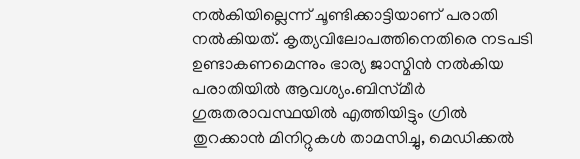നൽകിയില്ലെന്ന് ചൂണ്ടിക്കാട്ടിയാണ് പരാതി നൽകിയത്. കൃത്യവിലോപത്തിനെതിരെ നടപടി ഉണ്ടാകണമെന്നും ഭാര്യ ജാസ്മിൻ നൽകിയ പരാതിയിൽ ആവശ്യം.ബിസ്‌മീർ ഗുരുതരാവസ്ഥയിൽ എത്തിയിട്ടും ഗ്രിൽ തുറക്കാൻ മിനിറ്റുകൾ താമസിച്ചു, മെഡിക്കൽ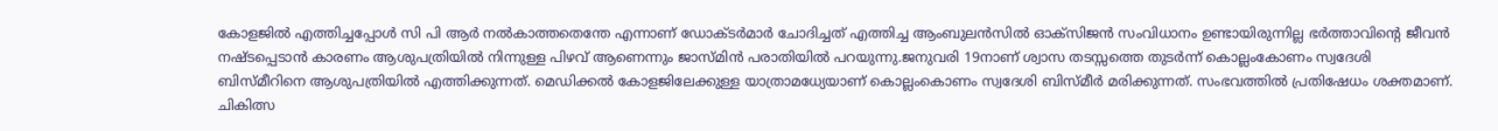കോളജിൽ എത്തിച്ചപ്പോൾ സി പി ആർ നൽകാത്തതെന്തേ എന്നാണ് ഡോക്ടർമാർ ചോദിച്ചത് എത്തിച്ച ആംബുലൻസിൽ ഓക്സിജൻ സംവിധാനം ഉണ്ടായിരുന്നില്ല ഭർത്താവിന്റെ ജീവൻ നഷ്ടപ്പെടാൻ കാരണം ആശുപത്രിയിൽ നിന്നുള്ള പിഴവ് ആണെന്നും ജാസ്മിൻ പരാതിയിൽ പറയുന്നു.ജനുവരി 19നാണ് ശ്വാസ തടസ്സത്തെ തുടർന്ന് കൊല്ലംകോണം സ്വദേശി ബിസ്‌മീറിനെ ആശുപത്രിയിൽ എത്തിക്കുന്നത്. മെഡിക്കൽ കോളജിലേക്കുള്ള യാത്രാമധ്യേയാണ് കൊല്ലംകൊണം സ്വദേശി ബിസ്‌മീർ മരിക്കുന്നത്. സംഭവത്തിൽ പ്രതിഷേധം ശക്തമാണ്. ചികിത്സ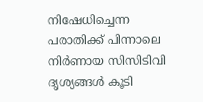നിഷേധിച്ചെന്ന പരാതിക്ക് പിന്നാലെ നിർണായ സിസിടിവി ദൃശ്യങ്ങൾ കൂടി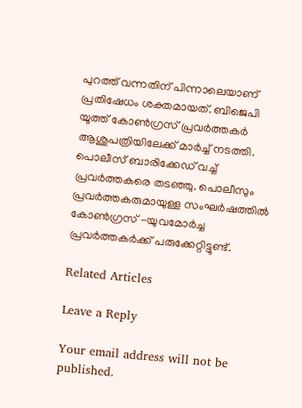പുറത്ത് വന്നതിന് പിന്നാലെയാണ് പ്രതിഷേധം ശക്തമായത്. ബിജെപി യൂത്ത് കോൺഗ്രസ് പ്രവർത്തകർ ആശുപത്രിയിലേക്ക് മാർച്ച് നടത്തി. പൊലീസ് ബാരിക്കേഡ് വച്ച് പ്രവർത്തകരെ തടഞ്ഞു. പൊലീസും പ്രവർത്തകരുമായുള്ള സംഘർഷത്തിൽ കോൺഗ്രസ് -യുവമോർച്ച പ്രവർത്തകർക്ക് പരുക്കേറ്റിട്ടുണ്ട്.

Related Articles

Leave a Reply

Your email address will not be published.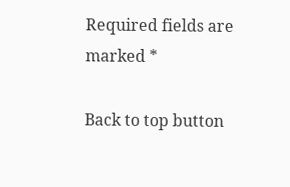Required fields are marked *

Back to top button